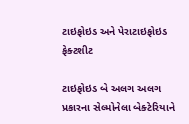ટાઇફોઇડ અને પેરાટાઇફોઇડ ફેક્ટશીટ

ટાઇફોઇડ બે અલગ અલગ પ્રકારના સેલ્મોનેલા બેક્ટેરિયાને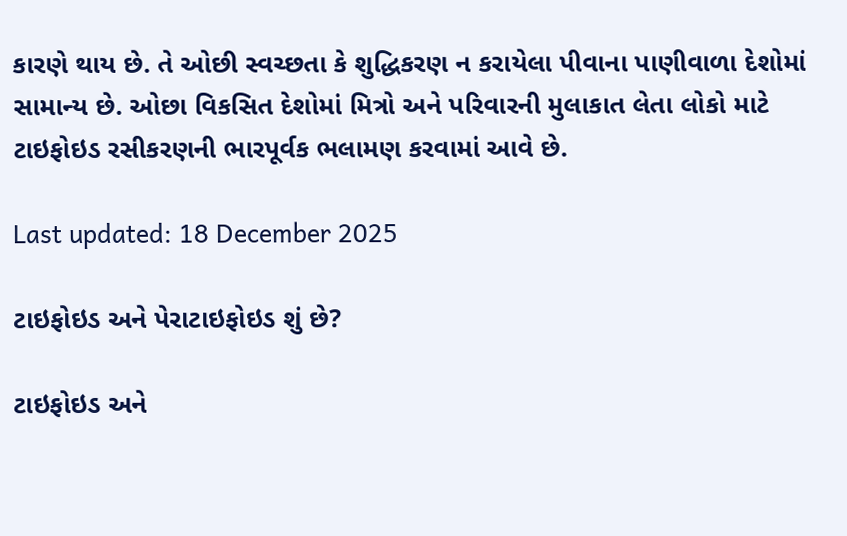કારણે થાય છે. તે ઓછી સ્વચ્છતા કે શુદ્ધિકરણ ન કરાયેલા પીવાના પાણીવાળા દેશોમાં સામાન્ય છે. ઓછા વિકસિત દેશોમાં મિત્રો અને પરિવારની મુલાકાત લેતા લોકો માટે ટાઇફોઇડ રસીકરણની ભારપૂર્વક ભલામણ કરવામાં આવે છે.

Last updated: 18 December 2025

ટાઇફોઇડ અને પેરાટાઇફોઇડ શું છે?

ટાઇફોઇડ અને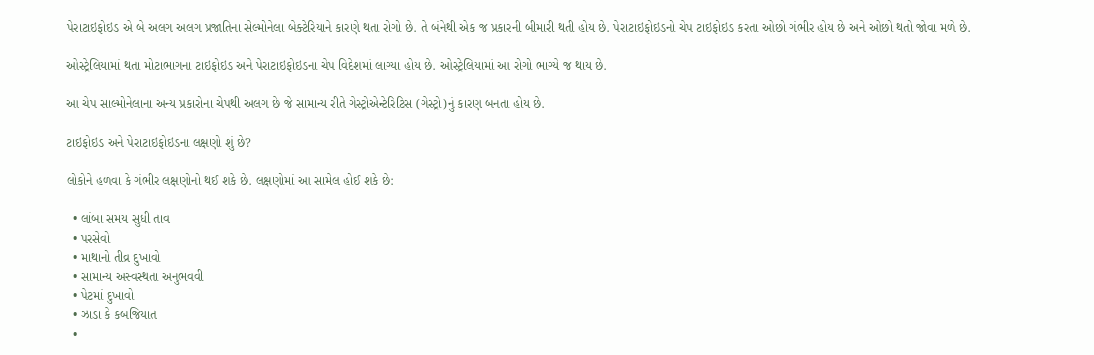પેરાટાઇફોઇડ એ બે અલગ અલગ પ્રજાતિના સેલ્મોનેલા બેક્ટેરિયાને કારણે થતા રોગો છે. તે બંનેથી એક જ પ્રકારની બીમારી થતી હોય છે. પેરાટાઇફોઇડનો ચેપ ટાઇફોઇડ કરતા ઓછો ગંભીર હોય છે અને ઓછો થતો જોવા મળે છે.

ઓસ્ટ્રેલિયામાં થતા મોટાભાગના ટાઇફોઇડ અને પેરાટાઇફોઇડના ચેપ વિદેશમાં લાગ્યા હોય છે. ઓસ્ટ્રેલિયામાં આ રોગો ભાગ્યે જ થાય છે.

આ ચેપ સાલ્મોનેલાના અન્ય પ્રકારોના ચેપથી અલગ છે જે સામાન્ય રીતે ગેસ્ટ્રોએન્ટેરિટિસ (ગેસ્ટ્રો)નું કારણ બનતા હોય છે.

ટાઇફોઇડ અને પેરાટાઇફોઇડના લક્ષણો શું છે?

લોકોને હળવા કે ગંભીર લક્ષણોનો થઈ શકે છે. લક્ષણોમાં આ સામેલ હોઈ શકે છે:

  • લાંબા સમય સુધી તાવ
  • પરસેવો
  • માથાનો તીવ્ર દુખાવો
  • સામાન્ય અસ્વસ્થતા અનુભવવી
  • પેટમાં દુખાવો
  • ઝાડા કે કબજિયાત
  •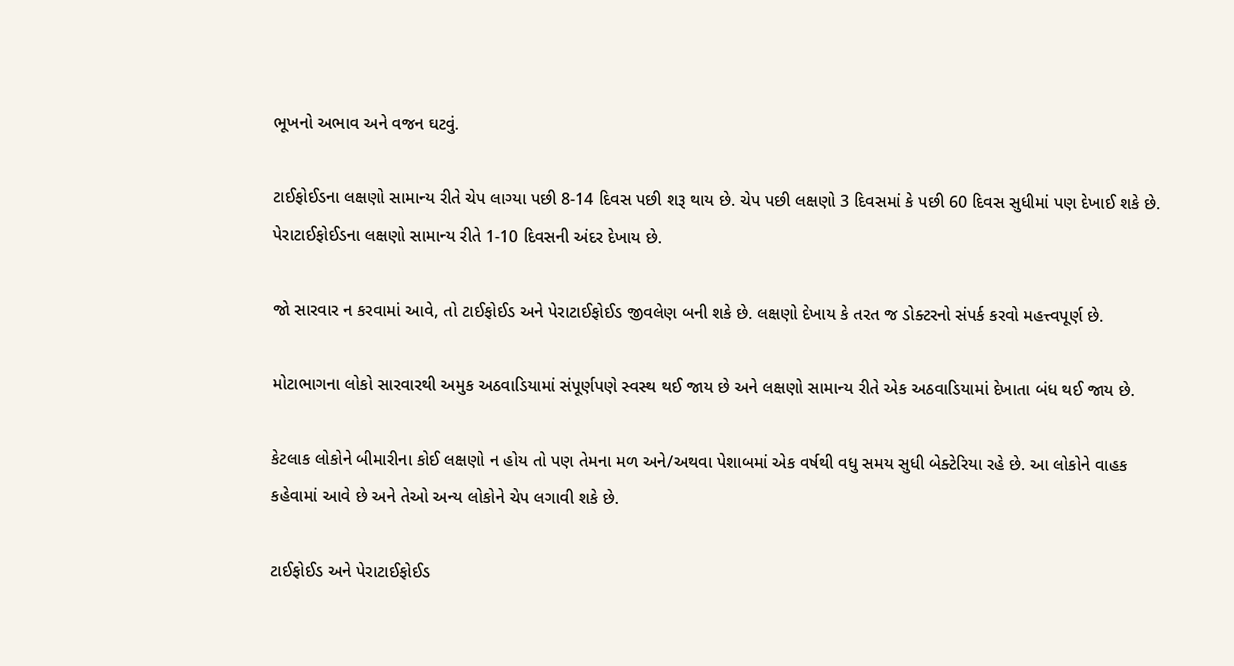ભૂખનો અભાવ અને વજન ઘટવું.

ટાઈફોઈડના લક્ષણો સામાન્ય રીતે ચેપ લાગ્યા પછી 8-14 દિવસ પછી શરૂ થાય છે. ચેપ પછી લક્ષણો 3 દિવસમાં કે પછી 60 દિવસ સુધીમાં પણ દેખાઈ શકે છે. પેરાટાઈફોઈડના લક્ષણો સામાન્ય રીતે 1-10 દિવસની અંદર દેખાય છે.

જો સારવાર ન કરવામાં આવે, તો ટાઈફોઈડ અને પેરાટાઈફોઈડ જીવલેણ બની શકે છે. લક્ષણો દેખાય કે તરત જ ડોક્ટરનો સંપર્ક કરવો મહત્ત્વપૂર્ણ છે.

મોટાભાગના લોકો સારવારથી અમુક અઠવાડિયામાં સંપૂર્ણપણે સ્વસ્થ થઈ જાય છે અને લક્ષણો સામાન્ય રીતે એક અઠવાડિયામાં દેખાતા બંધ થઈ જાય છે.

કેટલાક લોકોને બીમારીના કોઈ લક્ષણો ન હોય તો પણ તેમના મળ અને/અથવા પેશાબમાં એક વર્ષથી વધુ સમય સુધી બેક્ટેરિયા રહે છે. આ લોકોને વાહક કહેવામાં આવે છે અને તેઓ અન્ય લોકોને ચેપ લગાવી શકે છે.

ટાઈફોઈડ અને પેરાટાઈફોઈડ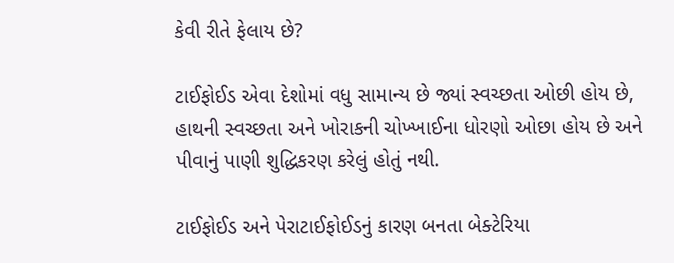કેવી રીતે ફેલાય છે?

ટાઈફોઈડ એવા દેશોમાં વધુ સામાન્ય છે જ્યાં સ્વચ્છતા ઓછી હોય છે, હાથની સ્વચ્છતા અને ખોરાકની ચોખ્ખાઈના ધોરણો ઓછા હોય છે અને પીવાનું પાણી શુદ્ધિકરણ કરેલું હોતું નથી.

ટાઈફોઈડ અને પેરાટાઈફોઈડનું કારણ બનતા બેક્ટેરિયા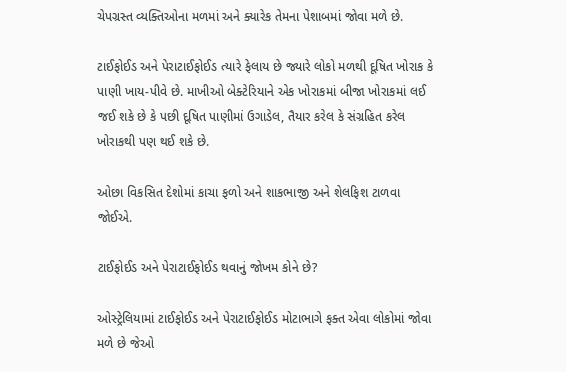ચેપગ્રસ્ત વ્યક્તિઓના મળમાં અને ક્યારેક તેમના પેશાબમાં જોવા મળે છે.

ટાઈફોઈડ અને પેરાટાઈફોઈડ ત્યારે ફેલાય છે જ્યારે લોકો મળથી દૂષિત ખોરાક કે પાણી ખાય-પીવે છે. માખીઓ બેક્ટેરિયાને એક ખોરાકમાં બીજા ખોરાકમાં લઈ જઈ શકે છે કે પછી દૂષિત પાણીમાં ઉગાડેલ, તૈયાર કરેલ કે સંગ્રહિત કરેલ ખોરાકથી પણ થઈ શકે છે.

ઓછા વિકસિત દેશોમાં કાચા ફળો અને શાકભાજી અને શેલફિશ ટાળવા જોઈએ.

ટાઈફોઈડ અને પેરાટાઈફોઈડ થવાનું જોખમ કોને છે?

ઓસ્ટ્રેલિયામાં ટાઈફોઈડ અને પેરાટાઈફોઈડ મોટાભાગે ફક્ત એવા લોકોમાં જોવા મળે છે જેઓ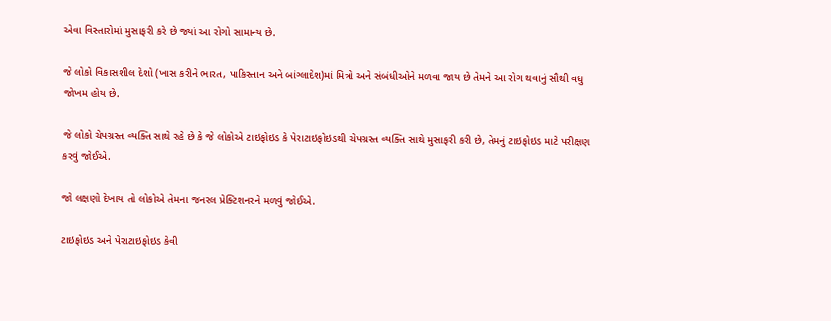એવા વિસ્તારોમાં મુસાફરી કરે છે જ્યાં આ રોગો સામાન્ય છે.

જે લોકો વિકાસશીલ દેશો (ખાસ કરીને ભારત, પાકિસ્તાન અને બાંગ્લાદેશ)માં મિત્રો અને સંબંધીઓને મળવા જાય છે તેમને આ રોગ થવાનું સૌથી વધુ જોખમ હોય છે.

જે લોકો ચેપગ્રસ્ત વ્યક્તિ સાથે રહે છે કે જે લોકોએ ટાઇફોઇડ કે પેરાટાઇફોઇડથી ચેપગ્રસ્ત વ્યક્તિ સાથે મુસાફરી કરી છે, તેમનું ટાઇફોઇડ માટે પરીક્ષણ કરવું જોઈએ.

જો લક્ષણો દેખાય તો લોકોએ તેમના જનરલ પ્રેક્ટિશનરને મળવું જોઈએ.

ટાઇફોઇડ અને પેરાટાઇફોઇડ કેવી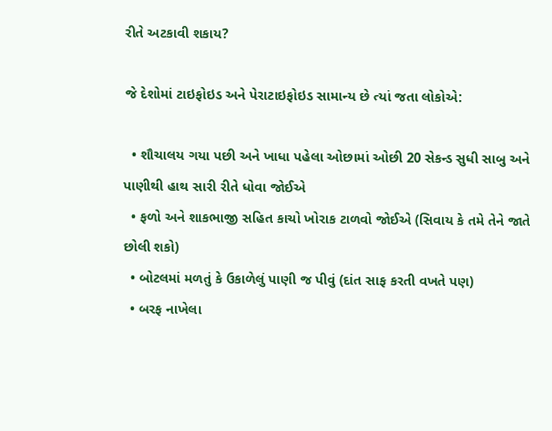રીતે અટકાવી શકાય?

જે દેશોમાં ટાઇફોઇડ અને પેરાટાઇફોઇડ સામાન્ય છે ત્યાં જતા લોકોએ:

  • શૌચાલય ગયા પછી અને ખાધા પહેલા ઓછામાં ઓછી 20 સેકન્ડ સુધી સાબુ અને પાણીથી હાથ સારી રીતે ધોવા જોઈએ
  • ફળો અને શાકભાજી સહિત કાચો ખોરાક ટાળવો જોઈએ (સિવાય કે તમે તેને જાતે છોલી શકો)
  • બોટલમાં મળતું કે ઉકાળેલું પાણી જ પીવું (દાંત સાફ કરતી વખતે પણ)
  • બરફ નાખેલા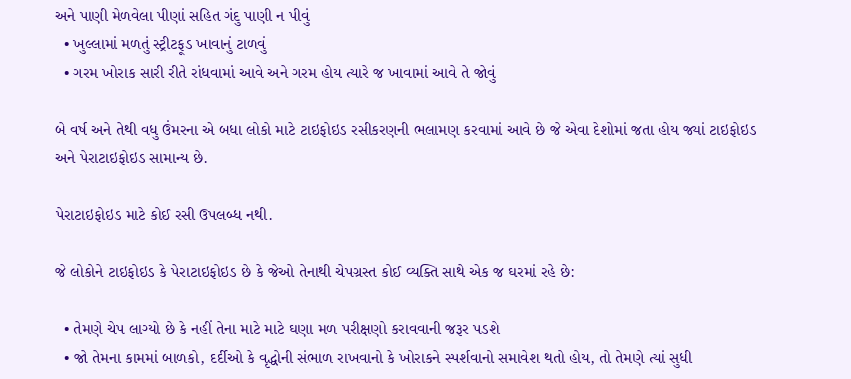અને પાણી મેળવેલા પીણાં સહિત ગંદુ પાણી ન પીવું
  • ખુલ્લામાં મળતું સ્ટ્રીટફૂડ ખાવાનું ટાળવું
  • ગરમ ખોરાક સારી રીતે રાંધવામાં આવે અને ગરમ હોય ત્યારે જ ખાવામાં આવે તે જોવું

બે વર્ષ અને તેથી વધુ ઉંમરના એ બધા લોકો માટે ટાઇફોઇડ રસીકરણની ભલામણ કરવામાં આવે છે જે એવા દેશોમાં જતા હોય જ્યાં ટાઇફોઇડ અને પેરાટાઇફોઇડ સામાન્ય છે.

પેરાટાઇફોઇડ માટે કોઈ રસી ઉપલબ્ધ નથી.

જે લોકોને ટાઇફોઇડ કે પેરાટાઇફોઇડ છે કે જેઓ તેનાથી ચેપગ્રસ્ત કોઈ વ્યક્તિ સાથે એક જ ઘરમાં રહે છે:

  • તેમણે ચેપ લાગ્યો છે કે નહીં તેના માટે માટે ઘણા મળ પરીક્ષણો કરાવવાની જરૂર પડશે
  • જો તેમના કામમાં બાળકો, દર્દીઓ કે વૃદ્ધોની સંભાળ રાખવાનો કે ખોરાકને સ્પર્શવાનો સમાવેશ થતો હોય, તો તેમણે ત્યાં સુધી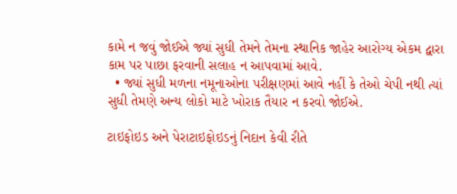કામે ન જવું જોઈએ જ્યાં સુધી તેમને તેમના સ્થાનિક જાહેર આરોગ્ય એકમ દ્વારા કામ પર પાછા ફરવાની સલાહ ન આપવામાં આવે.
  • જ્યાં સુધી મળના નમૂનાઓના પરીક્ષણમાં આવે નહીં કે તેઓ ચેપી નથી ત્યાં સુધી તેમણે અન્ય લોકો માટે ખોરાક તૈયાર ન કરવો જોઈએ.

ટાઇફોઇડ અને પેરાટાઇફોઇડનું નિદાન કેવી રીતે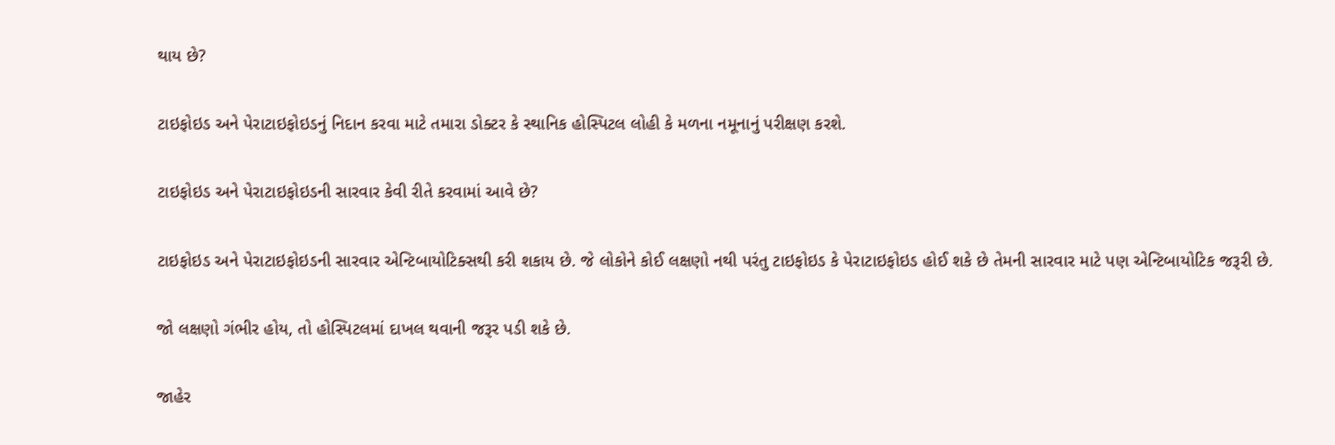થાય છે?

ટાઇફોઇડ અને પેરાટાઇફોઇડનું નિદાન કરવા માટે તમારા ડોક્ટર કે સ્થાનિક હોસ્પિટલ લોહી કે મળના નમૂનાનું પરીક્ષણ કરશે.

ટાઇફોઇડ અને પેરાટાઇફોઇડની સારવાર કેવી રીતે કરવામાં આવે છે?

ટાઇફોઇડ અને પેરાટાઇફોઇડની સારવાર એન્ટિબાયોટિક્સથી કરી શકાય છે. જે લોકોને કોઈ લક્ષણો નથી પરંતુ ટાઇફોઇડ કે પેરાટાઇફોઇડ હોઈ શકે છે તેમની સારવાર માટે પણ એન્ટિબાયોટિક જરૂરી છે.

જો લક્ષણો ગંભીર હોય, તો હોસ્પિટલમાં દાખલ થવાની જરૂર પડી શકે છે.

જાહેર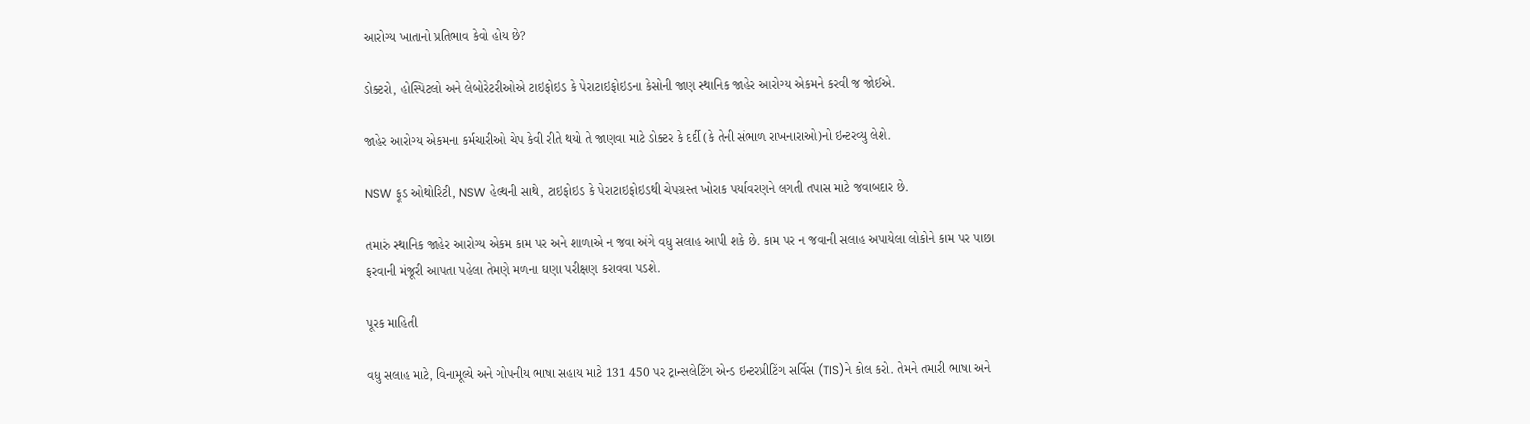આરોગ્ય ખાતાનો પ્રતિભાવ કેવો હોય છે?

ડોક્ટરો, હોસ્પિટલો અને લેબોરેટરીઓએ ટાઇફોઇડ કે પેરાટાઇફોઇડના કેસોની જાણ સ્થાનિક જાહેર આરોગ્ય એકમને કરવી જ જોઈએ.

જાહેર આરોગ્ય એકમના કર્મચારીઓ ચેપ કેવી રીતે થયો તે જાણવા માટે ડોક્ટર કે દર્દી (કે તેની સંભાળ રાખનારાઓ)નો ઇન્ટરવ્યુ લેશે.

NSW ફૂડ ઓથોરિટી, NSW હેલ્થની સાથે, ટાઇફોઇડ કે પેરાટાઇફોઇડથી ચેપગ્રસ્ત ખોરાક પર્યાવરણને લગતી તપાસ માટે જવાબદાર છે.

તમારું સ્થાનિક જાહેર આરોગ્ય એકમ કામ પર અને શાળાએ ન જવા અંગે વધુ સલાહ આપી શકે છે. કામ પર ન જવાની સલાહ અપાયેલા લોકોને કામ પર પાછા ફરવાની મંજૂરી આપતા પહેલા તેમણે મળના ઘણા પરીક્ષણ કરાવવા પડશે.

પૂરક માહિતી

વધુ સલાહ માટે, વિનામૂલ્યે અને ગોપનીય ભાષા સહાય માટે 131 450 પર ટ્રાન્સલેટિંગ એન્ડ ઇન્ટરપ્રીટિંગ સર્વિસ (TIS)ને કોલ કરો. તેમને તમારી ભાષા અને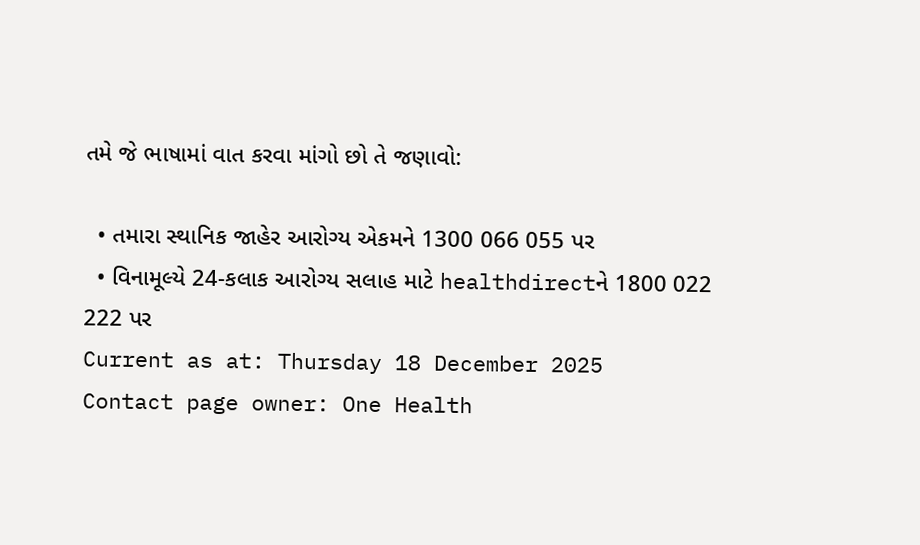તમે જે ભાષામાં વાત કરવા માંગો છો તે જણાવો:

  • તમારા સ્થાનિક જાહેર આરોગ્ય એકમને 1300 066 055 પર
  • વિનામૂલ્યે 24-કલાક આરોગ્ય સલાહ માટે healthdirectને 1800 022 222 પર
Current as at: Thursday 18 December 2025
Contact page owner: One Health